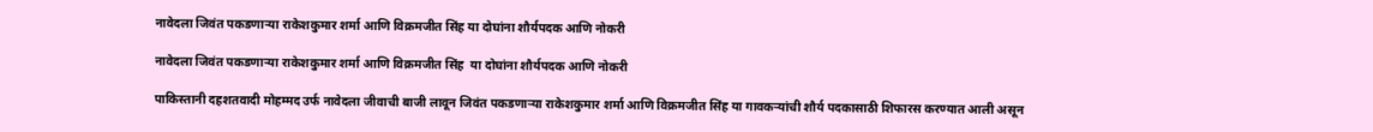नावेदला जिवंत पकडणाऱ्या राकेशकुमार शर्मा आणि विक्रमजीत सिंह या दोघांना शौर्यपदक आणि नोकरी

नावेदला जिवंत पकडणाऱ्या राकेशकुमार शर्मा आणि विक्रमजीत सिंह  या दोघांना शौर्यपदक आणि नोकरी

पाकिस्तानी दहशतवादी मोहम्मद उर्फ नावेदला जीवाची बाजी लावून जिवंत पकडणाऱ्या राकेशकुमार शर्मा आणि विक्रमजीत सिंह या गावकऱ्यांची शौर्य पदकासाठी शिफारस करण्यात आली असून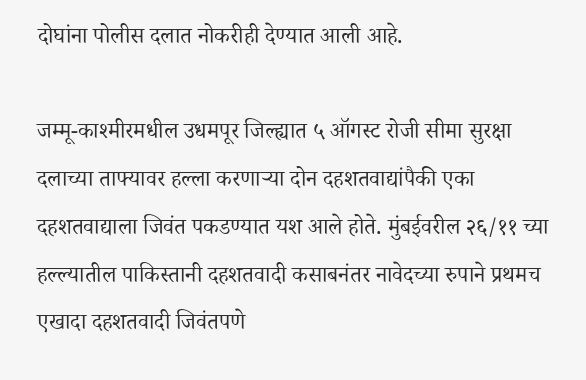दोघांना पोलीस दलात नोकरीही देण्यात आली आहे.

जम्मू-काश्मीरमधील उधमपूर जिल्ह्यात ५ ऑगस्ट रोजी सीमा सुरक्षा दलाच्या ताफ्यावर हल्ला करणाऱ्या दोन दहशतवाद्यांपैकी एका दहशतवाद्याला जिवंत पकडण्यात यश आले होते. मुंबईवरील २६/११ च्या हल्ल्यातील पाकिस्तानी दहशतवादी कसाबनंतर नावेदच्या रुपाने प्रथमच एखादा दहशतवादी जिवंतपणे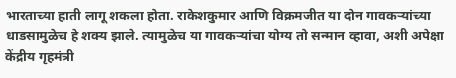भारताच्या हाती लागू शकला होता. राकेशकुमार आणि विक्रमजीत या दोन गावकऱ्यांच्या धाडसामुळेच हे शक्य झाले. त्यामुळेच या गावकऱ्यांचा योग्य तो सन्मान व्हावा, अशी अपेक्षा केंद्रीय गृहमंत्री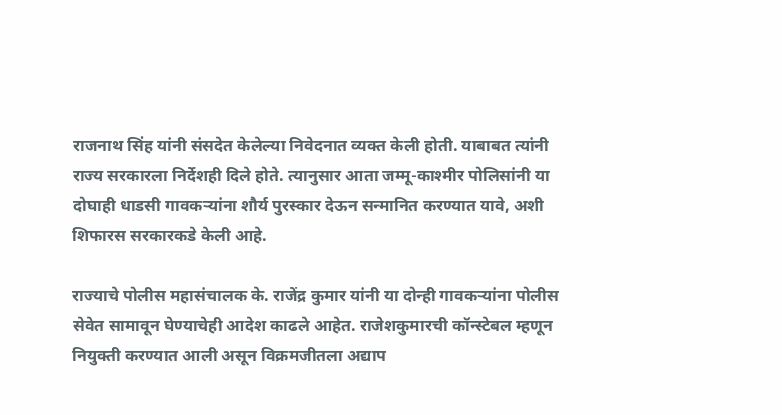राजनाथ सिंह यांनी संसदेत केलेल्या निवेदनात व्यक्त केली होती. याबाबत त्यांनी राज्य सरकारला निर्देशही दिले होते. त्यानुसार आता जम्मू-काश्मीर पोलिसांनी या दोघाही धाडसी गावकऱ्यांना शौर्य पुरस्कार देऊन सन्मानित करण्यात यावे, अशी शिफारस सरकारकडे केली आहे.

राज्याचे पोलीस महासंचालक के. राजेंद्र कुमार यांनी या दोन्ही गावकऱ्यांना पोलीस सेवेत सामावून घेण्याचेही आदेश काढले आहेत. राजेशकुमारची कॉन्स्टेबल म्हणून नियुक्ती करण्यात आली असून विक्रमजीतला अद्याप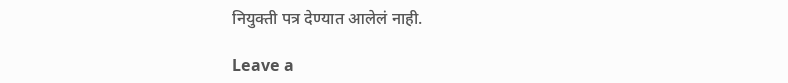नियुक्ती पत्र देण्यात आलेलं नाही.

Leave a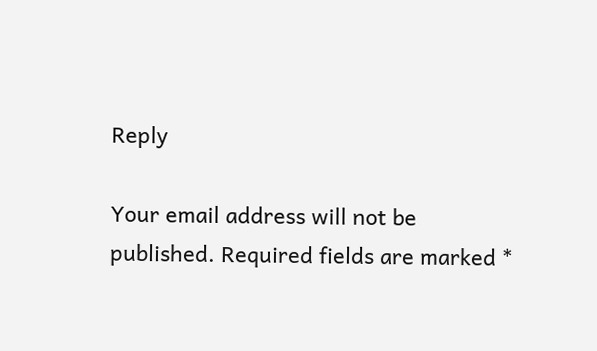Reply

Your email address will not be published. Required fields are marked *